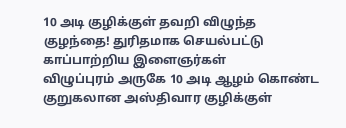10 அடி குழிக்குள் தவறி விழுந்த குழந்தை! துரிதமாக செயல்பட்டு காப்பாற்றிய இளைஞர்கள்
விழுப்புரம் அருகே 10 அடி ஆழம் கொண்ட குறுகலான அஸ்திவார குழிக்குள்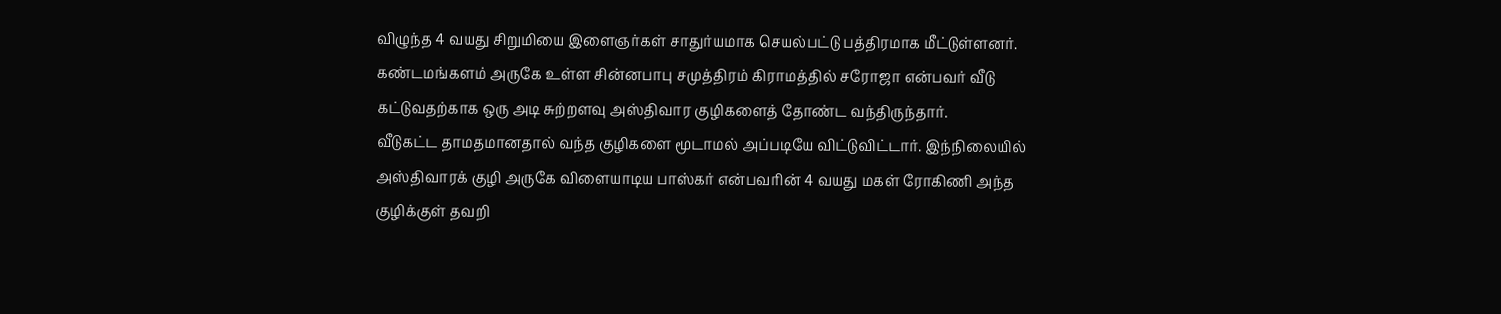விழுந்த 4 வயது சிறுமியை இளைஞர்கள் சாதுர்யமாக செயல்பட்டு பத்திரமாக மீட்டுள்ளனர். கண்டமங்களம் அருகே உள்ள சின்னபாபு சமுத்திரம் கிராமத்தில் சரோஜா என்பவர் வீடு கட்டுவதற்காக ஒரு அடி சுற்றளவு அஸ்திவார குழிகளைத் தோண்ட வந்திருந்தார்.
வீடுகட்ட தாமதமானதால் வந்த குழிகளை மூடாமல் அப்படியே விட்டுவிட்டார். இந்நிலையில் அஸ்திவாரக் குழி அருகே விளையாடிய பாஸ்கர் என்பவரின் 4 வயது மகள் ரோகிணி அந்த குழிக்குள் தவறி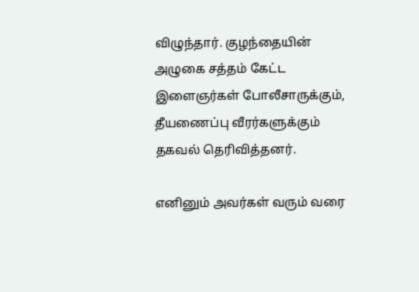விழுந்தார். குழந்தையின் அழுகை சத்தம் கேட்ட இளைஞர்கள் போலீசாருக்கும், தீயணைப்பு வீரர்களுக்கும் தகவல் தெரிவித்தனர்.

எனினும் அவர்கள் வரும் வரை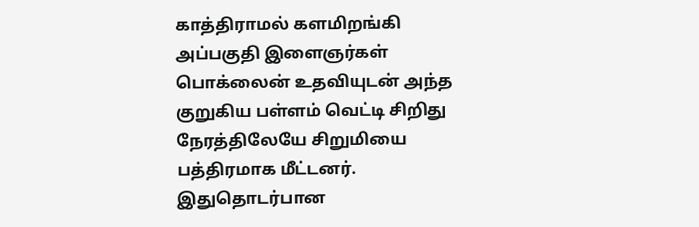காத்திராமல் களமிறங்கி அப்பகுதி இளைஞர்கள் பொக்லைன் உதவியுடன் அந்த குறுகிய பள்ளம் வெட்டி சிறிது நேரத்திலேயே சிறுமியை பத்திரமாக மீட்டனர். இதுதொடர்பான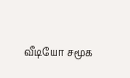வீடியோ சமூக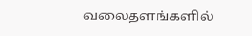வலைதளங்களில்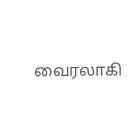வைரலாகி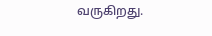வருகிறது.